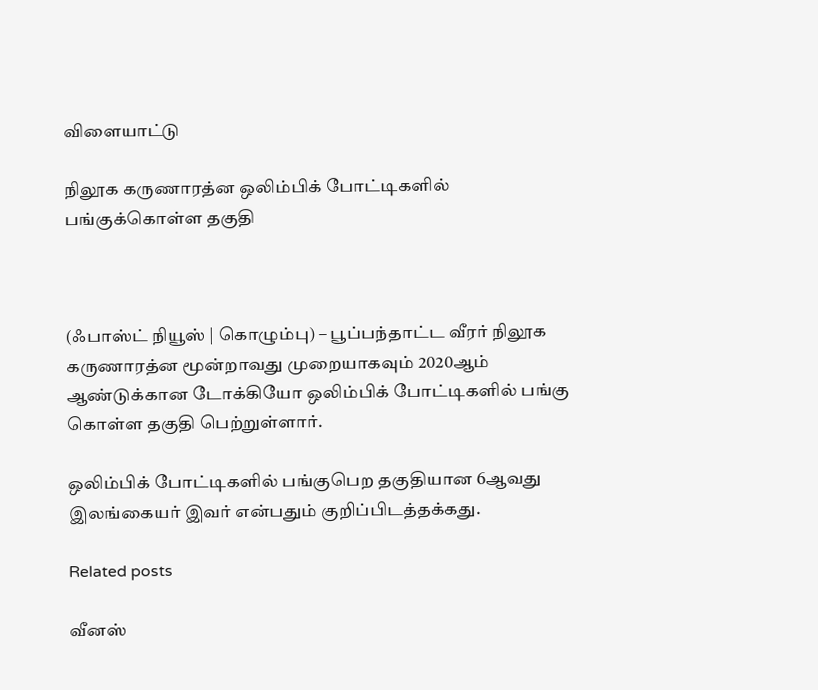விளையாட்டு

நிலூக கருணாரத்ன ஒலிம்பிக் போட்டிகளில் பங்குக்கொள்ள தகுதி



(ஃபாஸ்ட் நியூஸ் | கொழும்பு) – பூப்பந்தாட்ட வீரர் நிலூக கருணாரத்ன மூன்றாவது முறையாகவும் 2020ஆம் ஆண்டுக்கான டோக்கியோ ஒலிம்பிக் போட்டிகளில் பங்கு கொள்ள தகுதி பெற்றுள்ளார்.

ஒலிம்பிக் போட்டிகளில் பங்குபெற தகுதியான 6ஆவது இலங்கையர் இவர் என்பதும் குறிப்பிடத்தக்கது.

Related posts

வீனஸ்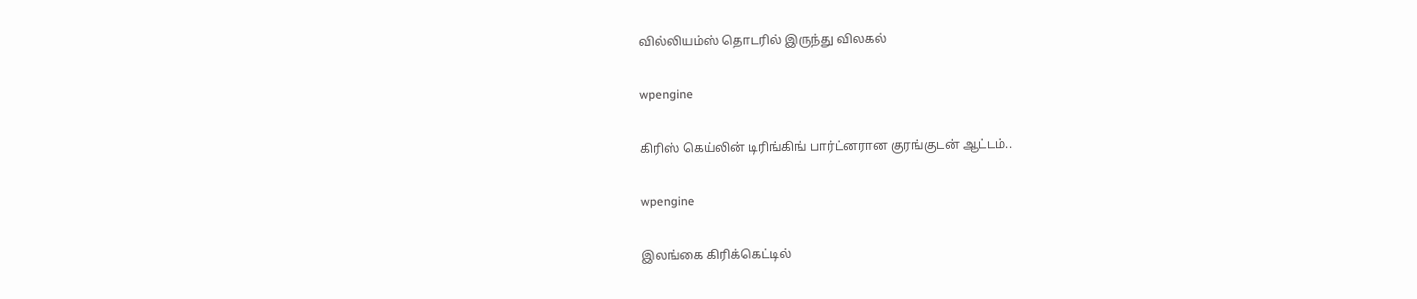வில்லியம்ஸ் தொடரில் இருந்து விலகல்

wpengine

கிரிஸ் கெய்லின் டிரிங்கிங் பார்ட்னரான குரங்குடன் ஆட்டம்..

wpengine

இலங்கை கிரிக்கெட்டில்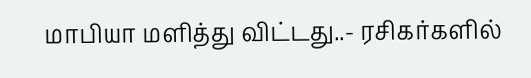மாபியா மளித்து விட்டது..- ரசிகர்களில்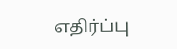எதிர்ப்பு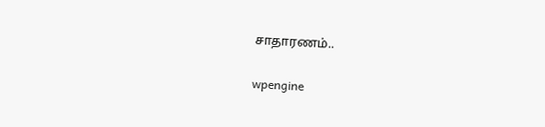சாதாரணம்..

wpengine